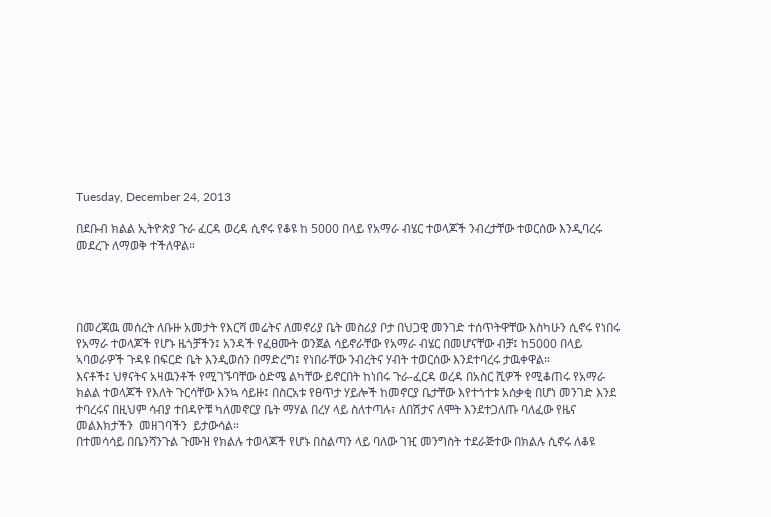Tuesday, December 24, 2013

በደቡብ ክልል ኢትዮጵያ ጉራ ፈርዳ ወረዳ ሲኖሩ የቆዩ ከ 5000 በላይ የአማራ ብሄር ተወላጆች ንብረታቸው ተወርሰው እንዲባረሩ መደረጉ ለማወቅ ተችለዋል።




በመረጃዉ መሰረት ለቡዙ አመታት የእርሻ መሬትና ለመኖሪያ ቤት መስሪያ ቦታ በህጋዊ መንገድ ተሰጥትዋቸው እስካሁን ሲኖሩ የነበሩ የአማራ ተወላጆች የሆኑ ዜጎቻችን፤ አንዳች የፈፀሙት ወንጀል ሳይኖራቸው የአማራ ብሄር በመሆናቸው ብቻ፤ ከ5000 በላይ ኣባወራዎች ጉዳዩ በፍርድ ቤት እንዲወሰን በማድረግ፤ የነበራቸው ንብረትና ሃብት ተወርሰው እንደተባረሩ ታዉቀዋል።
እናቶች፤ ህፃናትና አዛዉንቶች የሚገኙባቸው ዕድሜ ልካቸው ይኖርበት ከነበሩ ጉራ-ፈርዳ ወረዳ በአስር ሺዎች የሚቆጠሩ የአማራ ክልል ተወላጆች የእለት ጉርሳቸው እንኳ ሳይዙ፤ በስርአቱ የፀጥታ ሃይሎች ከመኖርያ ቤታቸው እየተጎተቱ አሰቃቂ በሆነ መንገድ እንደ ተባረሩና በዚህም ሳብያ ተበዳዮቹ ካለመኖርያ ቤት ማሃል በረሃ ላይ ስለተጣሉ፣ ለበሽታና ለሞት እንደተጋለጡ ባለፈው የዜና መልእክታችን  መዘገባችን  ይታውሳል።
በተመሳሳይ በቤንሻንጉል ጉሙዝ የክልሉ ተወላጆች የሆኑ በስልጣን ላይ ባለው ገዢ መንግስት ተደራጅተው በክልሉ ሲኖሩ ለቆዩ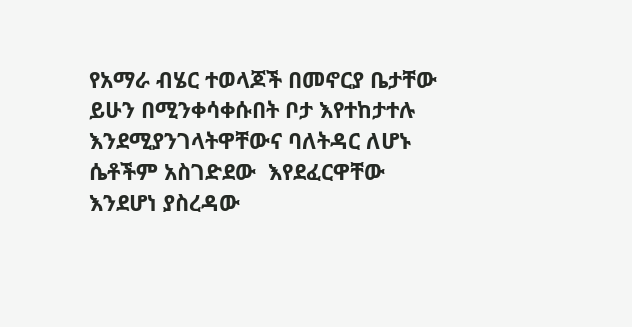የአማራ ብሄር ተወላጆች በመኖርያ ቤታቸው ይሁን በሚንቀሳቀሱበት ቦታ እየተከታተሉ እንደሚያንገላትዋቸውና ባለትዳር ለሆኑ ሴቶችም አስገድደው  እየደፈርዋቸው እንደሆነ ያስረዳው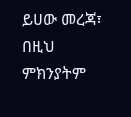ይሀው መረጃ፣ በዚህ ምክንያትም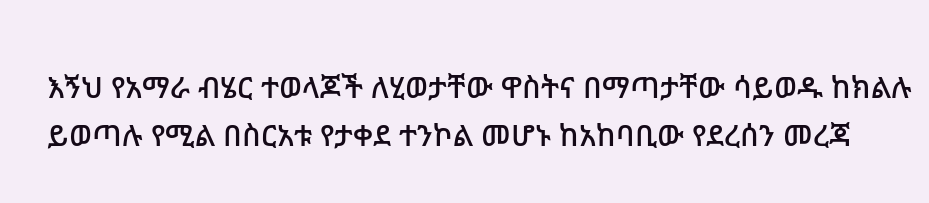እኝህ የአማራ ብሄር ተወላጆች ለሂወታቸው ዋስትና በማጣታቸው ሳይወዱ ከክልሉ  ይወጣሉ የሚል በስርአቱ የታቀደ ተንኮል መሆኑ ከአከባቢው የደረሰን መረጃ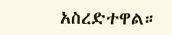አስረድተዋል።